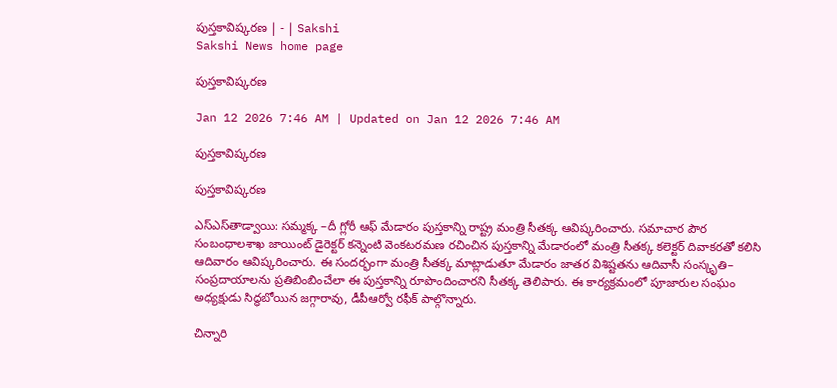పుస్తకావిష్కరణ | - | Sakshi
Sakshi News home page

పుస్తకావిష్కరణ

Jan 12 2026 7:46 AM | Updated on Jan 12 2026 7:46 AM

పుస్తకావిష్కరణ

పుస్తకావిష్కరణ

ఎస్‌ఎస్‌తాడ్వాయి: సమ్మక్క –దీ గ్లోరీ ఆఫ్‌ మేడారం పుస్తకాన్ని రాష్ట్ర మంత్రి సీతక్క ఆవిష్కరించారు. సమాచార పౌర సంబంధాలశాఖ జాయింట్‌ డైరెక్టర్‌ కన్నెంటి వెంకటరమణ రచించిన పుస్తకాన్ని మేడారంలో మంత్రి సీతక్క కలెక్టర్‌ దివాకరతో కలిసి ఆదివారం ఆవిష్కరించారు. ఈ సందర్భంగా మంత్రి సీతక్క మాట్లాడుతూ మేడారం జాతర విశిష్టతను ఆదివాసీ సంస్కృతి– సంప్రదాయాలను ప్రతిబింబించేలా ఈ పుస్తకాన్ని రూపొందించారని సీతక్క తెలిపారు. ఈ కార్యక్రమంలో పూజారుల సంఘం అధ్యక్షుడు సిద్ధబోయిన జగ్గారావు, డీపీఆర్వో రఫీక్‌ పాల్గొన్నారు.

చిన్నారి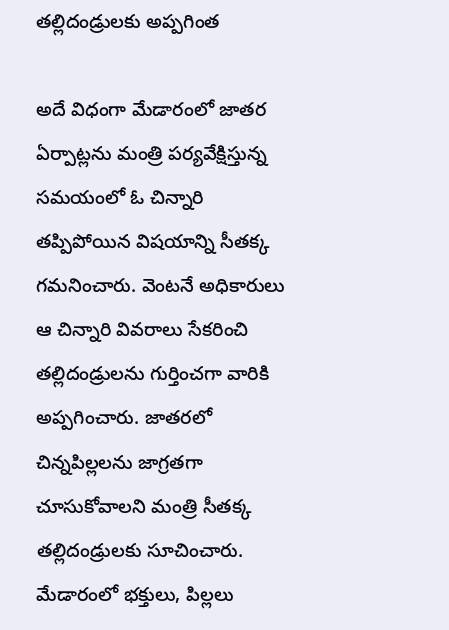తల్లిదండ్రులకు అప్పగింత

అదే విధంగా మేడారంలో జాతర ఏర్పాట్లను మంత్రి పర్యవేక్షిస్తున్న సమయంలో ఓ చిన్నారి తప్పిపోయిన విషయాన్ని సీతక్క గమనించారు. వెంటనే అధికారులు ఆ చిన్నారి వివరాలు సేకరించి తల్లిదండ్రులను గుర్తించగా వారికి అప్పగించారు. జాతరలో చిన్నపిల్లలను జాగ్రతగా చూసుకోవాలని మంత్రి సీతక్క తల్లిదండ్రులకు సూచించారు. మేడారంలో భక్తులు, పిల్లలు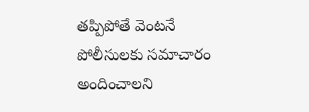తప్పిపోతే వెంటనే పోలీసులకు సమాచారం అందించాలని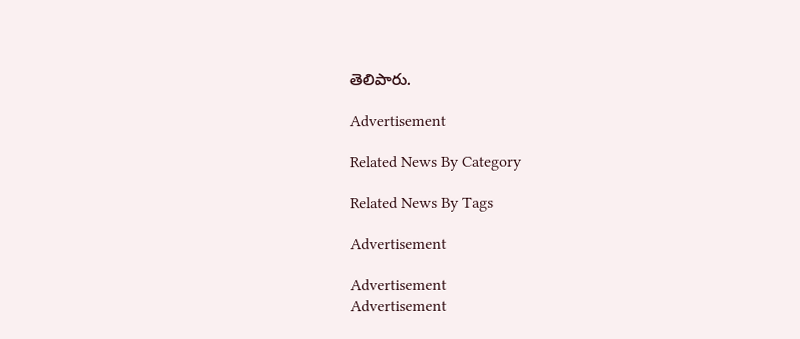తెలిపారు.

Advertisement

Related News By Category

Related News By Tags

Advertisement

Advertisement
Advertisement